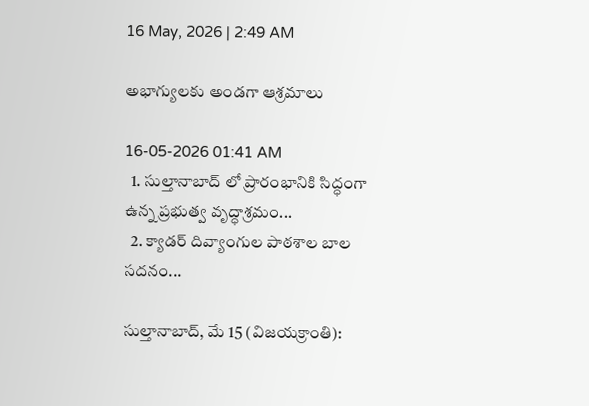16 May, 2026 | 2:49 AM

అభాగ్యులకు అండగా ఆశ్రమాలు

16-05-2026 01:41 AM
  1. సుల్తానాబాద్ లో ప్రారంభానికి సిద్ధంగా ఉన్న ప్రభుత్వ వృద్ధాశ్రమం...
  2. క్యాడర్ దివ్యాంగుల పాఠశాల బాల సదనం...

సుల్తానాబాద్, మే 15 (విజయక్రాంతి):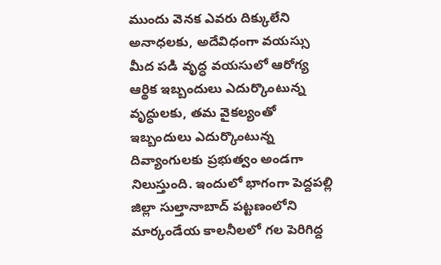ముందు వెనక ఎవరు దిక్కులేని అనాధలకు, అదేవిధంగా వయస్సు మీద పడి వృద్ధ వయసులో ఆరోగ్య ఆర్థిక ఇబ్బందులు ఎదుర్కొంటున్న వృద్ధులకు, తమ వైకల్యంతో ఇబ్బందులు ఎదుర్కొంటున్న దివ్యాంగులకు ప్రభుత్వం అండగా నిలుస్తుంది. ఇందులో భాగంగా పెద్దపల్లి జిల్లా సుల్తానాబాద్ పట్టణంలోని మార్కండేయ కాలనీలలో గల పెరిగిద్ద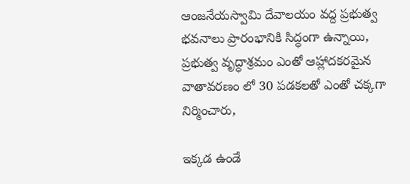ఆంజనేయస్వామి దేవాలయం వద్ద ప్రభుత్వ భవనాలు ప్రారంభానికి సిద్ధంగా ఉన్నాయి, ప్రభుత్వ వృద్ధాశ్రమం ఎంతో ఆహ్లాదకరమైన వాతావరణం లో 30 పడకలతో ఎంతో చక్కగా నిర్మించారు,

ఇక్కడ ఉండే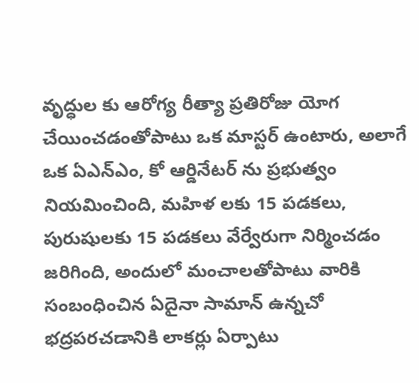వృద్ధుల కు ఆరోగ్య రీత్యా ప్రతిరోజు యోగ చేయించడంతోపాటు ఒక మాస్టర్ ఉంటారు, అలాగే ఒక ఏఎన్‌ఎం, కో ఆర్డినేటర్ ను ప్రభుత్వం నియమించింది, మహిళ లకు 15 పడకలు, పురుషులకు 15 పడకలు వేర్వేరుగా నిర్మించడం జరిగింది, అందులో మంచాలతోపాటు వారికి సంబంధించిన ఏదైనా సామాన్ ఉన్నచో భద్రపరచడానికి లాకర్లు ఏర్పాటు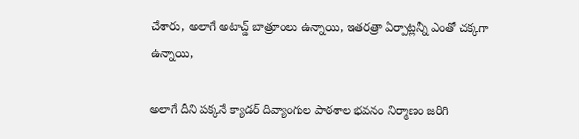చేశారు, అలాగే అటాచ్డ్ బాత్రూంలు ఉన్నాయి, ఇతరత్రా ఏర్పాట్లన్నీ ఎంతో చక్కగా ఉన్నాయి,

అలాగే దీని పక్కనే క్యాడర్ దివ్యాంగుల పాఠశాల భవనం నిర్మాణం జరిగి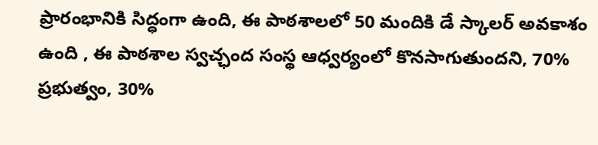ప్రారంభానికి సిద్ధంగా ఉంది, ఈ పాఠశాలలో 50 మందికి డే స్కాలర్ అవకాశం ఉంది , ఈ పాఠశాల స్వచ్ఛంద సంస్థ ఆధ్వర్యంలో కొనసాగుతుందని, 70% ప్రభుత్వం, 30%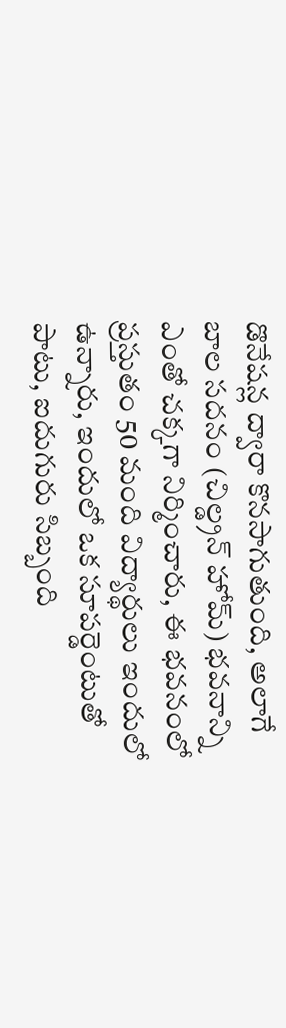డొనేషన్ల ద్వారా కొనసాగుతుంది, అలాగే బాల సదనం (చిల్డ్రన్ హోమ్) భవనాన్ని ఎంతో చక్కగా నిర్మించారు, ఈ భవనంలో ప్రస్తుతం 50 మంది విద్యార్థులు ఇందులో ఉన్నారు, ఇందులో ఒక సూపర్డెంటుతో పాటు, ఐదుగురు సిబ్బంది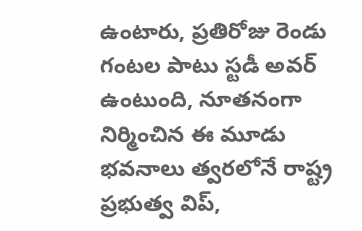ఉంటారు, ప్రతిరోజు రెండు గంటల పాటు స్టడీ అవర్ ఉంటుంది, నూతనంగా నిర్మించిన ఈ మూడు భవనాలు త్వరలోనే రాష్ట్ర ప్రభుత్వ విప్,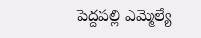పెద్దపల్లి ఎమ్మెల్యే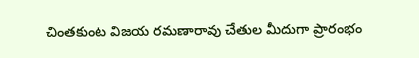చింతకుంట విజయ రమణారావు చేతుల మీదుగా ప్రారంభం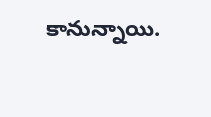కానున్నాయి.